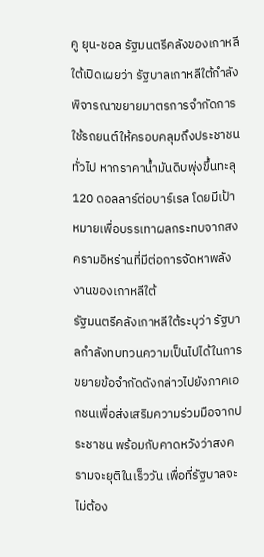คู ยุน-ชอล รัฐมนตรีคลังของเกาหลีใต้เปิดเผยว่า รัฐบาลเกาหลีใต้กำลังพิจารณาขยายมาตรการจำกัดการใช้รถยนต์ให้ครอบคลุมถึงประชาชนทั่วไป หากราคาน้ำมันดิบพุ่งขึ้นทะลุ 120 ดอลลาร์ต่อบาร์เรล โดยมีเป้าหมายเพื่อบรรเทาผลกระทบจากสงครามอิหร่านที่มีต่อการจัดหาพลังงานของเกาหลีใต้
รัฐมนตรีคลังเกาหลีใต้ระบุว่า รัฐบาลกำลังทบทวนความเป็นไปได้ในการขยายข้อจำกัดดังกล่าวไปยังภาคเอกชนเพื่อส่งเสริมความร่วมมือจากประชาชน พร้อมกับคาดหวังว่าสงครามจะยุติในเร็ววัน เพื่อที่รัฐบาลจะไม่ต้อง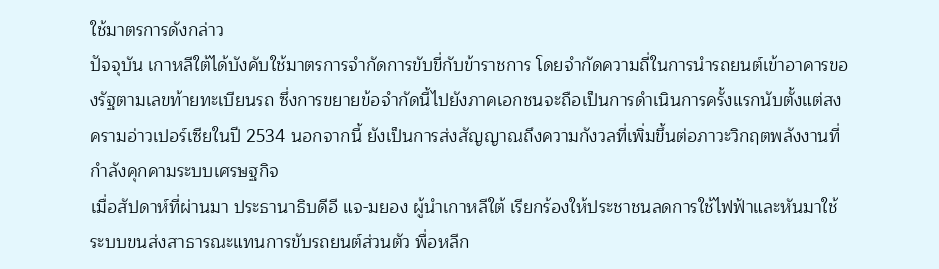ใช้มาตรการดังกล่าว
ปัจจุบัน เกาหลีใต้ได้บังคับใช้มาตรการจำกัดการขับขี่กับข้าราชการ โดยจำกัดความถี่ในการนำรถยนต์เข้าอาคารของรัฐตามเลขท้ายทะเบียนรถ ซึ่งการขยายข้อจำกัดนี้ไปยังภาคเอกชนจะถือเป็นการดำเนินการครั้งแรกนับตั้งแต่สงครามอ่าวเปอร์เซียในปี 2534 นอกจากนี้ ยังเป็นการส่งสัญญาณถึงความกังวลที่เพิ่มขึ้นต่อภาวะวิกฤตพลังงานที่กำลังคุกคามระบบเศรษฐกิจ
เมื่อสัปดาห์ที่ผ่านมา ประธานาธิบดีอี แจ-มยอง ผู้นำเกาหลีใต้ เรียกร้องให้ประชาชนลดการใช้ไฟฟ้าและหันมาใช้ระบบขนส่งสาธารณะแทนการขับรถยนต์ส่วนตัว พื่อหลีก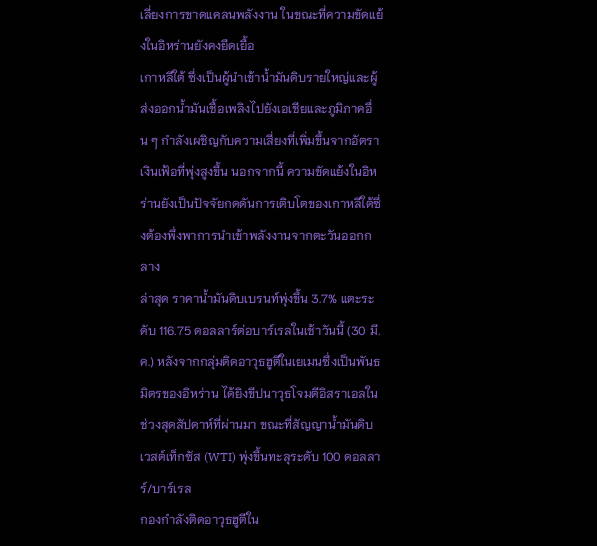เลี่ยงการขาดแคลนพลังงาน ในขณะที่ความขัดแย้งในอิหร่านยังคงยืดเยื้อ
เกาหลีใต้ ซึ่งเป็นผู้นำเข้าน้ำมันดิบรายใหญ่และผู้ส่งออกน้ำมันเชื้อเพลิงไปยังเอเชียและภูมิภาคอื่น ๆ กำลังเผชิญกับความเสี่ยงที่เพิ่มขึ้นจากอัตราเงินเฟ้อที่พุ่งสูงขึ้น นอกจากนี้ ความขัดแย้งในอิหร่านยังเป็นปัจจัยกดดันการเติบโตของเกาหลีใต้ซึ่งต้องพึ่งพาการนำเข้าพลังงานจากตะวันออกกลาง
ล่าสุด ราคาน้ำมันดิบเบรนท์พุ่งขึ้น 3.7% แตะระดับ 116.75 ดอลลาร์ต่อบาร์เรลในเช้าวันนี้ (30 มี.ค.) หลังจากกลุ่มติดอาวุธฮูตีในเยเมนซึ่งเป็นพันธมิตรของอิหร่าน ได้ยิงขีปนาวุธโจมตีอิสราเอลในช่วงสุดสัปดาห์ที่ผ่านมา ขณะที่สัญญาน้ำมันดิบเวสต์เท็กซัส (WTI) พุ่งขึ้นทะลุระดับ 100 ดอลลาร์/บาร์เรล
กองกำลังติดอาวุธฮูตีใน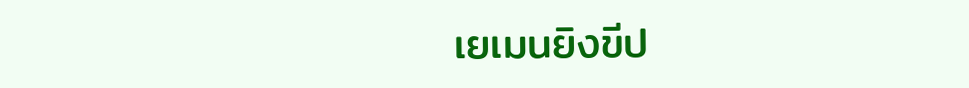เยเมนยิงขีป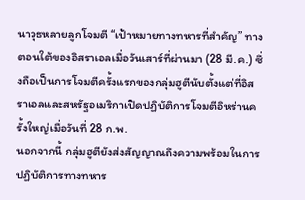นาวุธหลายลูกโจมตี “เป้าหมายทางทหารที่สำคัญ” ทางตอนใต้ของอิสราเอลเมื่อวันเสาร์ที่ผ่านมา (28 มี.ค.) ซึ่งถือเป็นการโจมตีครั้งแรกของกลุ่มฮูตีนับตั้งแต่ที่อิสราเอลและสหรัฐอเมริกาเปิดปฏิบัติการโจมตีอิหร่านครั้งใหญ่เมื่อวันที่ 28 ก.พ.
นอกจากนี้ กลุ่มฮูตียังส่งสัญญาณถึงความพร้อมในการปฏิบัติการทางทหาร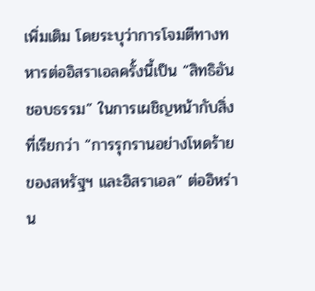เพิ่มเติม โดยระบุว่าการโจมตีทางทหารต่ออิสราเอลครั้งนี้เป็น “สิทธิอันชอบธรรม” ในการเผชิญหน้ากับสิ่งที่เรียกว่า “การรุกรานอย่างโหดร้ายของสหรัฐฯ และอิสราเอล” ต่ออิหร่าน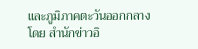และภูมิภาคตะวันออกกลาง
โดย สำนักข่าวอิ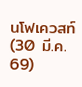นโฟเควสท์ (30 มี.ค. 69)